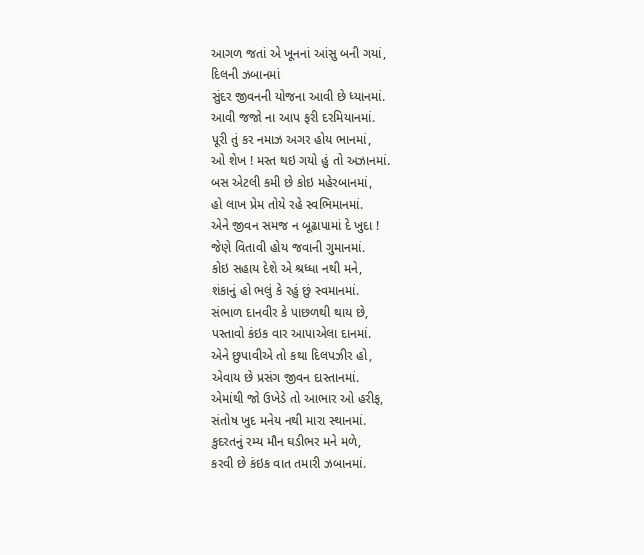આગળ જતાં એ ખૂનનાં આંસુ બની ગયાં,
દિલની ઝબાનમાં
સુંદર જીવનની યોજના આવી છે ધ્યાનમાં.
આવી જજો ના આપ ફરી દરમિયાનમાં.
પૂરી તું કર નમાઝ અગર હોય ભાનમાં,
ઓ શેખ ! મસ્ત થઇ ગયો હું તો અઝાનમાં.
બસ એટલી કમી છે કોઇ મહેરબાનમાં,
હો લાખ પ્રેમ તોયે રહે સ્વભિમાનમાં.
એને જીવન સમજ ન બૂઢાપામાં દે ખુદા !
જેણે વિતાવી હોય જવાની ગુમાનમાં.
કોઇ સહાય દેશે એ શ્રધ્ધા નથી મને,
શંકાનું હો ભલું કે રહું છું સ્વમાનમાં.
સંભાળ દાનવીર કે પાછળથી થાય છે,
પસ્તાવો કંઇક વાર આપાએલા દાનમાં.
એને છુપાવીએ તો કથા દિલપઝીર હો,
એવાય છે પ્રસંગ જીવન દાસ્તાનમાં.
એમાંથી જો ઉખેડે તો આભાર ઓ હરીફ,
સંતોષ ખુદ મનેય નથી મારા સ્થાનમાં.
કુદરતનું રમ્ય મૌન ઘડીભર મને મળે,
કરવી છે કંઇક વાત તમારી ઝબાનમાં.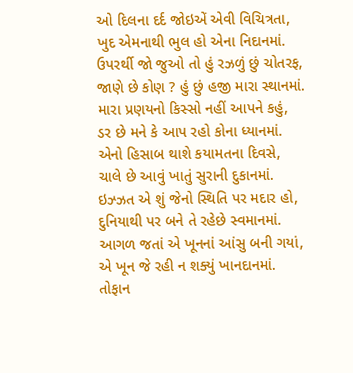ઓ દિલના દર્દ જોઇએં એવી વિચિત્રતા,
ખુદ એમનાથી ભુલ હો એના નિદાનમાં.
ઉપરર્થી જો જુઓ તો હું રઝળું છું ચોતરફ,
જાણે છે કોણ ? હું છું હજી મારા સ્થાનમાં.
મારા પ્રણયનો કિસ્સો નહીં આપને કહું,
ડર છે મને કે આપ રહો કોના ધ્યાનમાં.
એનો હિસાબ થાશે કયામતના દિવસે,
ચાલે છે આવું ખાતું સુરાની દુકાનમાં.
ઇઝ્ઝત એ શું જેનો સ્થિતિ પર મદાર હો,
દુનિયાથી પર બને તે રહેછે સ્વમાનમાં.
આગળ જતાં એ ખૂનનાં આંસુ બની ગયાં,
એ ખૂન જે રહી ન શક્યું ખાનદાનમાં.
તોફાન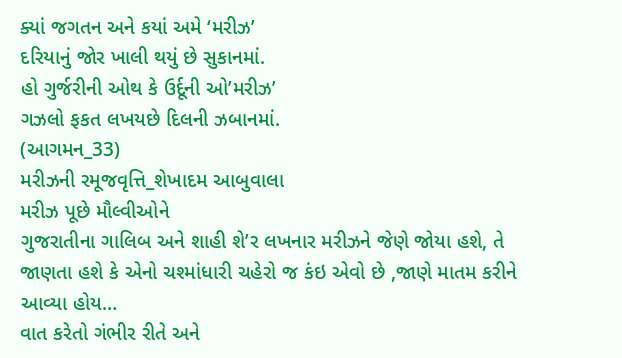ક્યાં જગતન અને કયાં અમે ‘મરીઝ’
દરિયાનું જોર ખાલી થયું છે સુકાનમાં.
હો ગુર્જરીની ઓથ કે ઉર્દૂની ઓ’મરીઝ’
ગઝલો ફકત લખયછે દિલની ઝબાનમાં.
(આગમન_33)
મરીઝની રમૂજવૃત્તિ_શેખાદમ આબુવાલા
મરીઝ પૂછે મૌલ્વીઓને
ગુજરાતીના ગાલિબ અને શાહી શે’ર લખનાર મરીઝને જેણે જોયા હશે, તે જાણતા હશે કે એનો ચશ્માંધારી ચહેરો જ કંઇ એવો છે ,જાણે માતમ કરીને આવ્યા હોય…
વાત કરેતો ગંભીર રીતે અને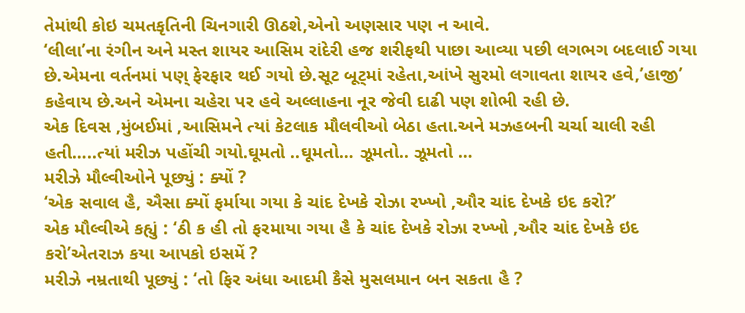તેમાંથી કોઇ ચમતકૃતિની ચિનગારી ઊઠશે,એનો અણસાર પણ ન આવે.
‘લીલા’ના રંગીન અને મસ્ત શાયર આસિમ રાંદેરી હજ શરીફથી પાછા આવ્યા પછી લગભગ બદલાઈ ગયા છે.એમના વર્તનમાં પણ્ ફેરફાર થઈ ગયો છે.સૂટ બૂટ્માં રહેતા,આંખે સુરમો લગાવતા શાયર હવે,’હાજી’ કહેવાય છે.અને એમના ચહેરા પર હવે અલ્લાહના નૂર જેવી દાઢી પણ શોભી રહી છે.
એક દિવસ ,મુંબઈમાં ,આસિમને ત્યાં કેટલાક મૌલવીઓ બેઠા હતા.અને મઝહબની ચર્ચા ચાલી રહી હતી…..ત્યાં મરીઝ પહોંચી ગયો.ઘૂમતો ..ઘૂમતો… ઝૂમતો.. ઝૂમતો …
મરીઝે મૌલ્વીઓને પૂછ્યું : ક્યોં ?
‘એક સવાલ હૈ, ઐસા ક્યોં ફર્માયા ગયા કે ચાંદ દેખકે રોઝા રખ્ખો ,ઔર ચાંદ દેખકે ઇદ કરો?’
એક મૌલ્વીએ કહ્યું : ‘ઠી ક હી તો ફરમાયા ગયા હૈ કે ચાંદ દેખકે રોઝા રખ્ખો ,ઔર ચાંદ દેખકે ઇદ કરો’એતરાઝ કયા આપકો ઇસમેં ?
મરીઝે નમ્રતાથી પૂછ્યું : ‘તો ફિર અંધા આદમી કૈસે મુસલમાન બન સકતા હૈ ?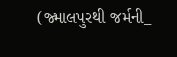(જ્માલપુરથી જર્મની_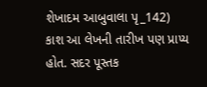શેખાદમ આબુવાલા પૃ_142)
કાશ આ લેખની તારીખ પણ પ્રાપ્ય હોત. સદર પૂસ્તક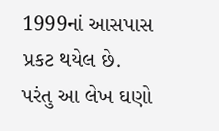1999નાં આસપાસ પ્રકટ થયેલ છે. પરંતુ આ લેખ ઘણો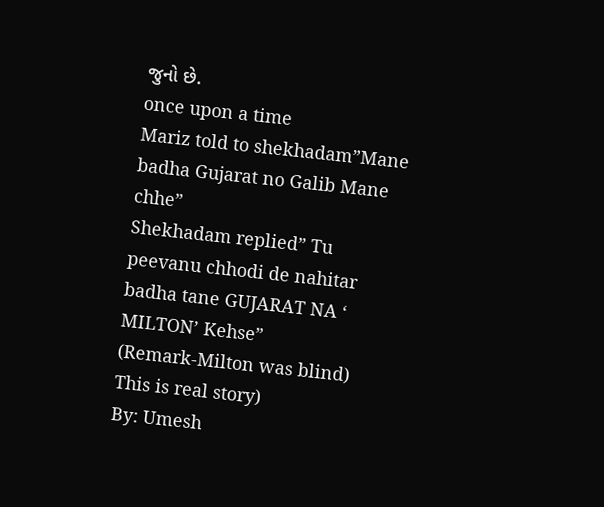જુનો છે.
once upon a time
Mariz told to shekhadam”Mane badha Gujarat no Galib Mane chhe”
Shekhadam replied” Tu peevanu chhodi de nahitar badha tane GUJARAT NA ‘ MILTON’ Kehse”
(Remark-Milton was blind)
This is real story)
By: Umesh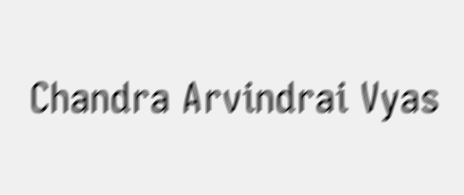Chandra Arvindrai Vyas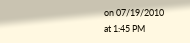on 07/19/2010
at 1:45 PM